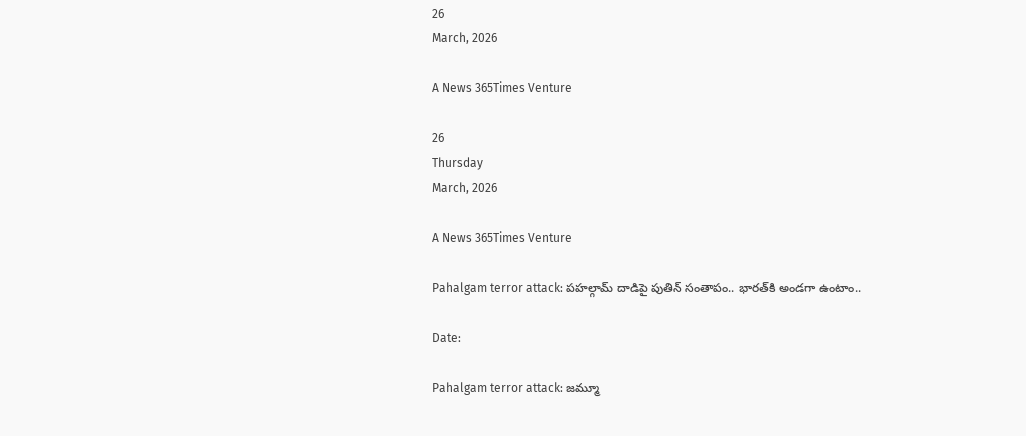26
March, 2026

A News 365Times Venture

26
Thursday
March, 2026

A News 365Times Venture

Pahalgam terror attack: పహల్గామ్ దాడిపై పుతిన్ సంతాపం.. భారత్‌కి అండగా ఉంటాం..

Date:

Pahalgam terror attack: జమ్మూ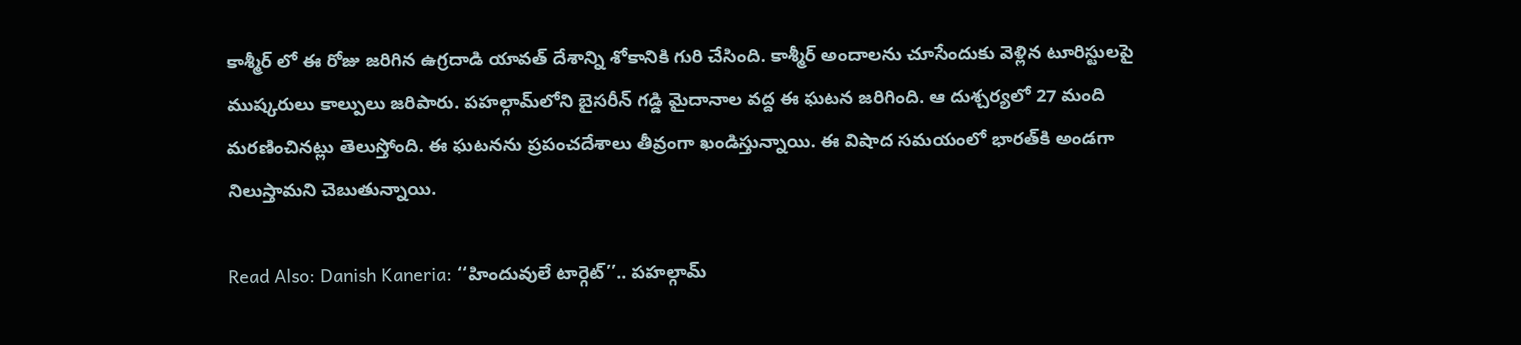కాశ్మీర్ ‌లో ఈ రోజు జరిగిన ఉగ్రదాడి యావత్ దేశాన్ని శోకానికి గురి చేసింది. కాశ్మీర్ అందాలను చూసేందుకు వెళ్లిన టూరిస్టులపై ముష్కరులు కాల్పులు జరిపారు. పహల్గామ్‌లోని బైసరీన్ గడ్డి మైదానాల వద్ద ఈ ఘటన జరిగింది. ఆ దుశ్చర్యలో 27 మంది మరణించినట్లు తెలుస్తోంది. ఈ ఘటనను ప్రపంచదేశాలు తీవ్రంగా ఖండిస్తున్నాయి. ఈ విషాద సమయంలో భారత్‌కి అండగా నిలుస్తామని చెబుతున్నాయి.

Read Also: Danish Kaneria: ‘‘హిందువులే టార్గెట్’’.. పహల్గామ్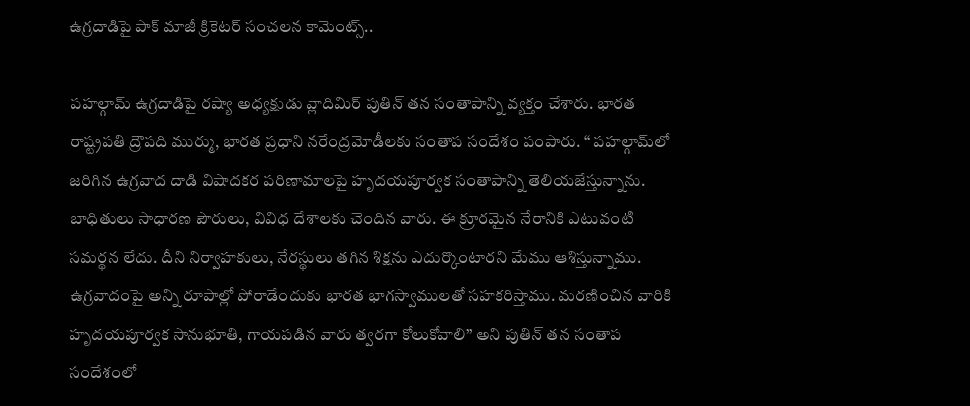ఉగ్రదాడిపై పాక్ మాజీ క్రికెటర్ సంచలన కామెంట్స్..

పహల్గామ్ ఉగ్రదాడిపై రష్యా అధ్యక్షుడు వ్లాదిమిర్ పుతిన్ తన సంతాపాన్ని వ్యక్తం చేశారు. భారత రాష్ట్రపతి ద్రౌపది ముర్ము, భారత ప్రధాని నరేంద్రమోడీలకు సంతాప సందేశం పంపారు. ‘‘ పహల్గామ్‌లో జరిగిన ఉగ్రవాద దాడి విషాదకర పరిణామాలపై హృదయపూర్వక సంతాపాన్ని తెలియజేస్తున్నాను. బాధితులు సాధారణ పౌరులు, వివిధ దేశాలకు చెందిన వారు. ఈ క్రూరమైన నేరానికి ఎటువంటి సమర్థన లేదు. దీని నిర్వాహకులు, నేరస్థులు తగిన శిక్షను ఎదుర్కొంటారని మేము ఆశిస్తున్నాము. ఉగ్రవాదంపై అన్ని రూపాల్లో పోరాడేందుకు భారత భాగస్వాములతో సహకరిస్తాము. మరణించిన వారికి హృదయపూర్వక సానుభూతి, గాయపడిన వారు త్వరగా కోలుకోవాలి’’ అని పుతిన్ తన సంతాప సందేశంలో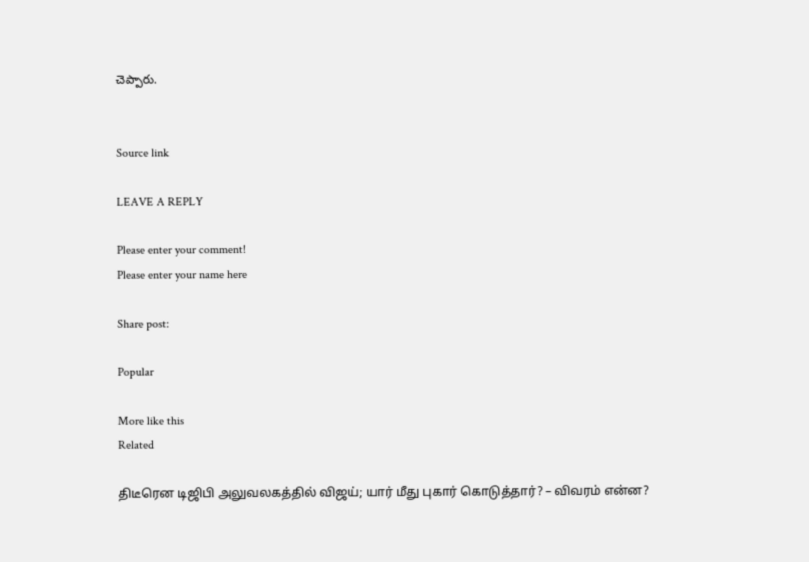చెప్పారు.


Source link

LEAVE A REPLY

Please enter your comment!
Please enter your name here

Share post:

Popular

More like this
Related

திடீரென டிஜிபி அலுவலகத்தில் விஜய்; யார் மீது புகார் கொடுத்தார்? – விவரம் என்ன?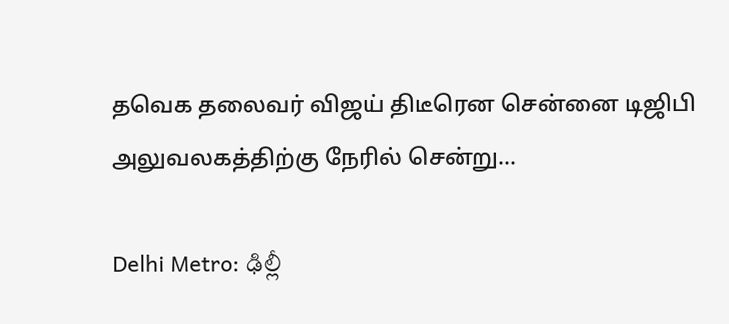தவெக தலைவர் விஜய் திடீரென சென்னை டிஜிபி அலுவலகத்திற்கு நேரில் சென்று...

Delhi Metro: ఢిల్లీ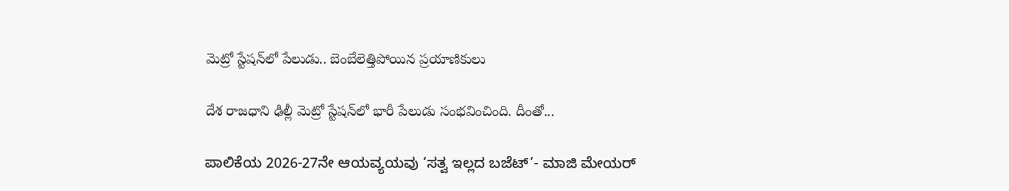మెట్రో స్టేషన్‌లో పేలుడు.. బెంబేలెత్తిపోయిన ప్రయాణికులు

దేశ రాజధాని ఢిల్లీ మెట్రో స్టేషన్‌లో భారీ పేలుడు సంభవించింది. దీంతో...

ಪಾಲಿಕೆಯ 2026-27ನೇ ಆಯವ್ಯಯವು ‘ಸತ್ವ ಇಲ್ಲದ ಬಜೆಟ್’- ಮಾಜಿ ಮೇಯರ್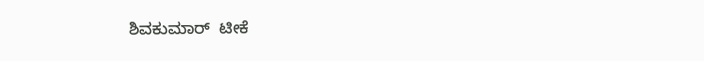ಶಿವಕುಮಾರ್  ಟೀಕೆ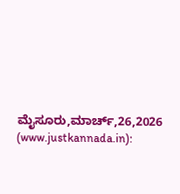ಮೈಸೂರು,ಮಾರ್ಚ್,26,2026 (www.justkannada.in):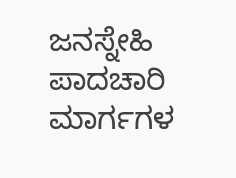ಜನಸ್ನೇಹಿ ಪಾದಚಾರಿ ಮಾರ್ಗಗಳ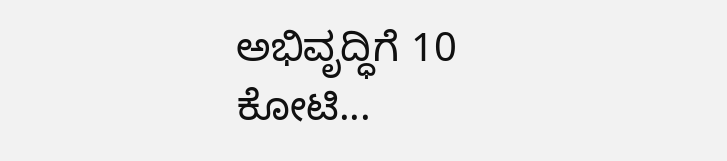ಅಭಿವೃದ್ಧಿಗೆ 10 ಕೋಟಿ...